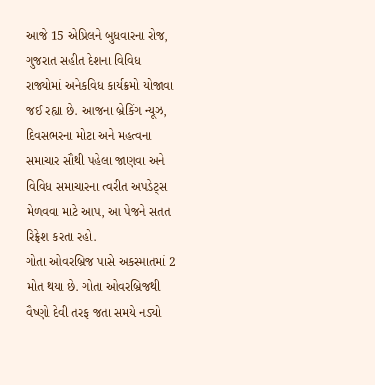આજે 15 એપ્રિલને બુધવારના રોજ, ગુજરાત સહીત દેશના વિવિધ રાજ્યોમાં અનેકવિધ કાર્યક્રમો યોજાવા જઈ રહ્યા છે. આજના બ્રેકિંગ ન્યૂઝ, દિવસભરના મોટા અને મહત્વના સમાચાર સૌથી પહેલા જાણવા અને વિવિધ સમાચારના ત્વરીત અપડેટ્સ મેળવવા માટે આપ, આ પેજને સતત રિફ્રેશ કરતા રહો.
ગોતા ઓવરબ્રિજ પાસે અકસ્માતમાં 2 મોત થયા છે. ગોતા ઓવરબ્રિજથી વૈષ્ણો દેવી તરફ જતા સમયે નડ્યો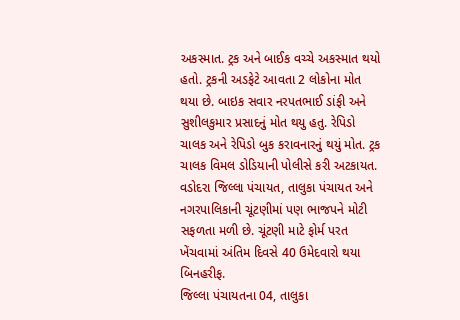અકસ્માત. ટ્રક અને બાઈક વચ્ચે અકસ્માત થયો હતો. ટ્રકની અડફેટે આવતા 2 લોકોના મોત થયા છે. બાઇક સવાર નરપતભાઈ ડાંફી અને સુશીલકુમાર પ્રસાદનું મોત થયુ હતુ. રેપિડો ચાલક અને રેપિડો બુક કરાવનારનું થયું મોત. ટ્રક ચાલક વિમલ ડોડિયાની પોલીસે કરી અટકાયત.
વડોદરા જિલ્લા પંચાયત, તાલુકા પંચાયત અને નગરપાલિકાની ચૂંટણીમાં પણ ભાજપને મોટી સફળતા મળી છે. ચૂંટણી માટે ફોર્મ પરત ખેંચવામાં અંતિમ દિવસે 40 ઉમેદવારો થયા બિનહરીફ.
જિલ્લા પંચાયતના 04, તાલુકા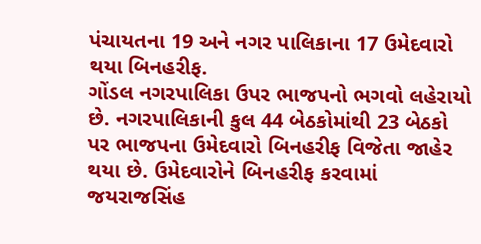પંચાયતના 19 અને નગર પાલિકાના 17 ઉમેદવારો થયા બિનહરીફ.
ગોંડલ નગરપાલિકા ઉપર ભાજપનો ભગવો લહેરાયો છે. નગરપાલિકાની કુલ 44 બેઠકોમાંથી 23 બેઠકો પર ભાજપના ઉમેદવારો બિનહરીફ વિજેતા જાહેર થયા છે. ઉમેદવારોને બિનહરીફ કરવામાં જયરાજસિંહ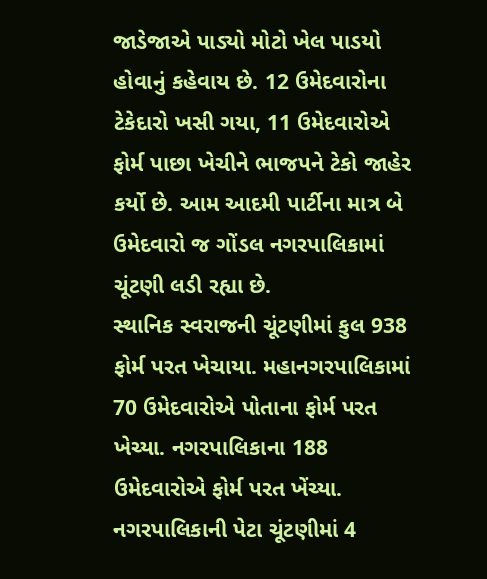જાડેજાએ પાડ્યો મોટો ખેલ પાડયો હોવાનું કહેવાય છે. 12 ઉમેદવારોના ટેકેદારો ખસી ગયા, 11 ઉમેદવારોએ ફોર્મ પાછા ખેચીને ભાજપને ટેકો જાહેર કર્યો છે. આમ આદમી પાર્ટીના માત્ર બે ઉમેદવારો જ ગોંડલ નગરપાલિકામાં ચૂંટણી લડી રહ્યા છે.
સ્થાનિક સ્વરાજની ચૂંટણીમાં કુલ 938 ફોર્મ પરત ખેચાયા. મહાનગરપાલિકામાં 70 ઉમેદવારોએ પોતાના ફોર્મ પરત ખેચ્યા. નગરપાલિકાના 188 ઉમેદવારોએ ફોર્મ પરત ખેંચ્યા. નગરપાલિકાની પેટા ચૂંટણીમાં 4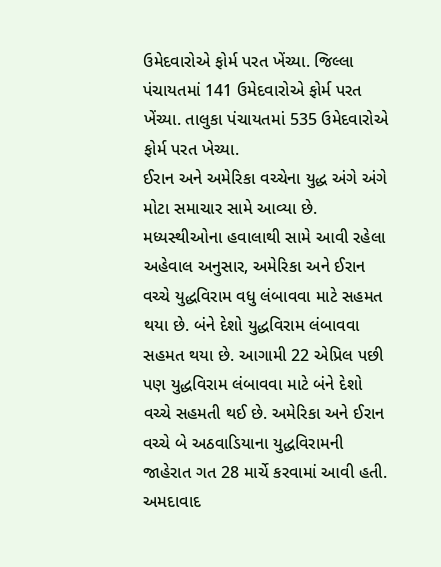ઉમેદવારોએ ફોર્મ પરત ખેંચ્યા. જિલ્લા પંચાયતમાં 141 ઉમેદવારોએ ફોર્મ પરત ખેંચ્યા. તાલુકા પંચાયતમાં 535 ઉમેદવારોએ ફોર્મ પરત ખેચ્યા.
ઈરાન અને અમેરિકા વચ્ચેના યુદ્ધ અંગે અંગે મોટા સમાચાર સામે આવ્યા છે. મધ્યસ્થીઓના હવાલાથી સામે આવી રહેલા અહેવાલ અનુસાર, અમેરિકા અને ઈરાન વચ્ચે યુદ્ધવિરામ વધુ લંબાવવા માટે સહમત થયા છે. બંને દેશો યુદ્ધવિરામ લંબાવવા સહમત થયા છે. આગામી 22 એપ્રિલ પછી પણ યુદ્ધવિરામ લંબાવવા માટે બંને દેશો વચ્ચે સહમતી થઈ છે. અમેરિકા અને ઈરાન વચ્ચે બે અઠવાડિયાના યુદ્ધવિરામની જાહેરાત ગત 28 માર્ચે કરવામાં આવી હતી.
અમદાવાદ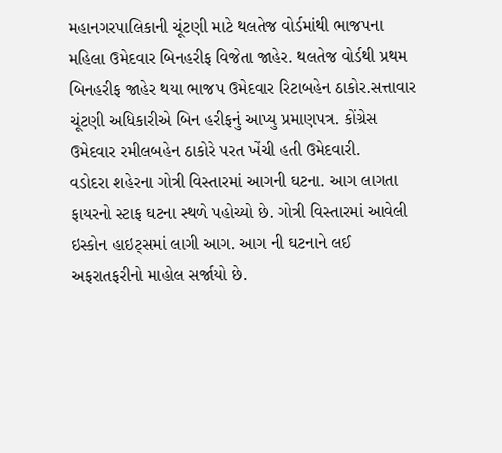મહાનગરપાલિકાની ચૂંટણી માટે થલતેજ વોર્ડમાંથી ભાજપના મહિલા ઉમેદવાર બિનહરીફ વિજેતા જાહેર. થલતેજ વોર્ડથી પ્રથમ બિનહરીફ જાહેર થયા ભાજપ ઉમેદવાર રિટાબહેન ઠાકોર.સત્તાવાર ચૂંટણી અધિકારીએ બિન હરીફનું આપ્યુ પ્રમાણપત્ર. કોંગ્રેસ ઉમેદવાર રમીલબહેન ઠાકોરે પરત ખેંચી હતી ઉમેદવારી.
વડોદરા શહેરના ગોત્રી વિસ્તારમાં આગની ઘટના. આગ લાગતા ફાયરનો સ્ટાફ ઘટના સ્થળે પહોચ્યો છે. ગોત્રી વિસ્તારમાં આવેલી ઇસ્કોન હાઇટ્સમાં લાગી આગ. આગ ની ઘટનાને લઈ અફરાતફરીનો માહોલ સર્જાયો છે.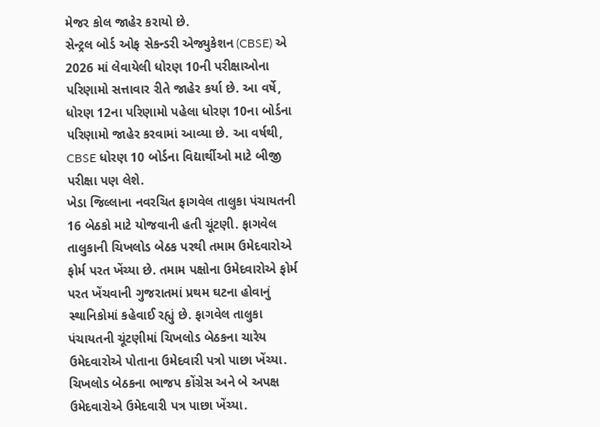મેજર કોલ જાહેર કરાયો છે.
સેન્ટ્રલ બોર્ડ ઓફ સેકન્ડરી એજ્યુકેશન (CBSE) એ 2026 માં લેવાયેલી ધોરણ 10ની પરીક્ષાઓના પરિણામો સત્તાવાર રીતે જાહેર કર્યા છે. આ વર્ષે, ધોરણ 12ના પરિણામો પહેલા ધોરણ 10ના બોર્ડના પરિણામો જાહેર કરવામાં આવ્યા છે. આ વર્ષથી, CBSE ધોરણ 10 બોર્ડના વિદ્યાર્થીઓ માટે બીજી પરીક્ષા પણ લેશે.
ખેડા જિલ્લાના નવરચિત ફાગવેલ તાલુકા પંચાયતની 16 બેઠકો માટે યોજવાની હતી ચૂંટણી. ફાગવેલ તાલુકાની ચિખલોડ બેઠક પરથી તમામ ઉમેદવારોએ ફોર્મ પરત ખેંચ્યા છે. તમામ પક્ષોના ઉમેદવારોએ ફોર્મ પરત ખેંચવાની ગુજરાતમાં પ્રથમ ઘટના હોવાનું સ્થાનિકોમાં કહેવાઈ રહ્યું છે. ફાગવેલ તાલુકા પંચાયતની ચૂંટણીમાં ચિખલોડ બેઠકના ચારેય ઉમેદવારોએ પોતાના ઉમેદવારી પત્રો પાછા ખેંચ્યા. ચિખલોડ બેઠકના ભાજપ કોંગ્રેસ અને બે અપક્ષ ઉમેદવારોએ ઉમેદવારી પત્ર પાછા ખેંચ્યા.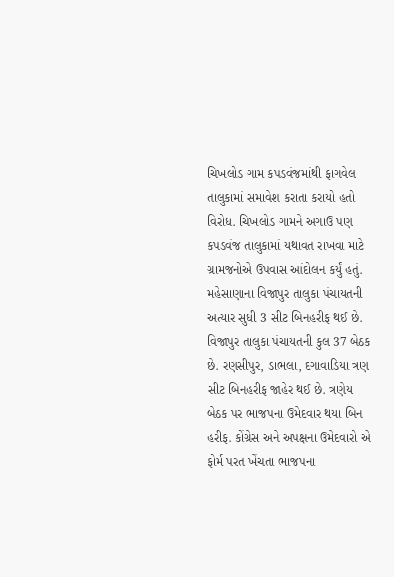ચિખલોડ ગામ કપડવંજમાંથી ફાગવેલ તાલુકામાં સમાવેશ કરાતા કરાયો હતો વિરોધ. ચિખલોડ ગામને અગાઉ પણ કપડવંજ તાલુકામાં યથાવત રાખવા માટે ગ્રામજનોએ ઉપવાસ આંદોલન કર્યું હતું.
મહેસાણાના વિજાપુર તાલુકા પંચાયતની અત્યાર સુધી 3 સીટ બિનહરીફ થઈ છે. વિજાપુર તાલુકા પંચાયતની કુલ 37 બેઠક છે. રણસીપુર, ડાભલા, દગાવાડિયા ત્રણ સીટ બિનહરીફ જાહેર થઈ છે. ત્રણેય બેઠક પર ભાજપના ઉમેદવાર થયા બિન હરીફ. કોંગ્રેસ અને અપક્ષના ઉમેદવારો એ ફોર્મ પરત ખેંચતા ભાજપના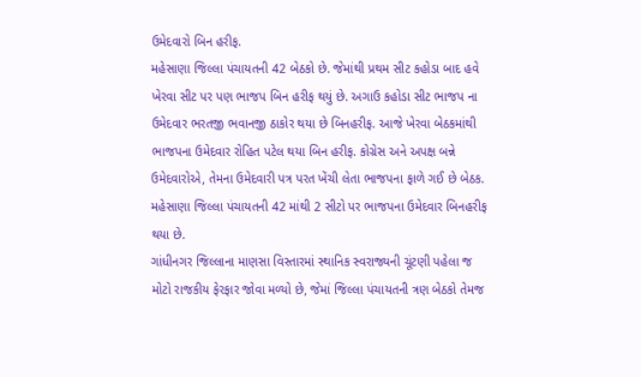ઉમેદવારો બિન હરીફ.
મહેસાણા જિલ્લા પંચાયતની 42 બેઠકો છે. જેમાંથી પ્રથમ સીટ કહોડા બાદ હવે ખેરવા સીટ પર પણ ભાજપ બિન હરીફ થયું છે. અગાઉ કહોડા સીટ ભાજપ ના ઉમેદવાર ભરતજી ભવાનજી ઠાકોર થયા છે બિનહરીફ. આજે ખેરવા બેઠકમાંથી ભાજપના ઉમેદવાર રોહિત પટેલ થયા બિન હરીફ. કોગ્રેસ અને અપક્ષ બન્ને ઉમેદવારોએ, તેમના ઉમેદવારી પત્ર પરત ખેંચી લેતા ભાજપના ફાળે ગઈ છે બેઠક. મહેસાણા જિલ્લા પંચાયતની 42 માંથી 2 સીટો પર ભાજપના ઉમેદવાર બિનહરીફ થયા છે.
ગાંધીનગર જિલ્લાના માણસા વિસ્તારમાં સ્થાનિક સ્વરાજ્યની ચૂંટણી પહેલા જ મોટો રાજકીય ફેરફાર જોવા મળ્યો છે, જેમાં જિલ્લા પંચાયતની ત્રણ બેઠકો તેમજ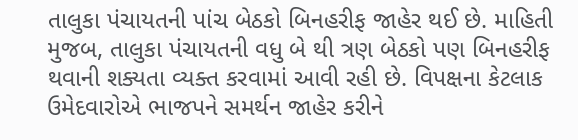તાલુકા પંચાયતની પાંચ બેઠકો બિનહરીફ જાહેર થઈ છે. માહિતી મુજબ, તાલુકા પંચાયતની વધુ બે થી ત્રણ બેઠકો પણ બિનહરીફ થવાની શક્યતા વ્યક્ત કરવામાં આવી રહી છે. વિપક્ષના કેટલાક ઉમેદવારોએ ભાજપને સમર્થન જાહેર કરીને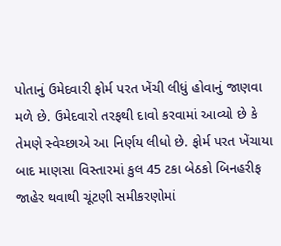પોતાનું ઉમેદવારી ફોર્મ પરત ખેંચી લીધું હોવાનું જાણવા મળે છે. ઉમેદવારો તરફથી દાવો કરવામાં આવ્યો છે કે તેમણે સ્વેચ્છાએ આ નિર્ણય લીધો છે. ફોર્મ પરત ખેંચાયા બાદ માણસા વિસ્તારમાં કુલ 45 ટકા બેઠકો બિનહરીફ જાહેર થવાથી ચૂંટણી સમીકરણોમાં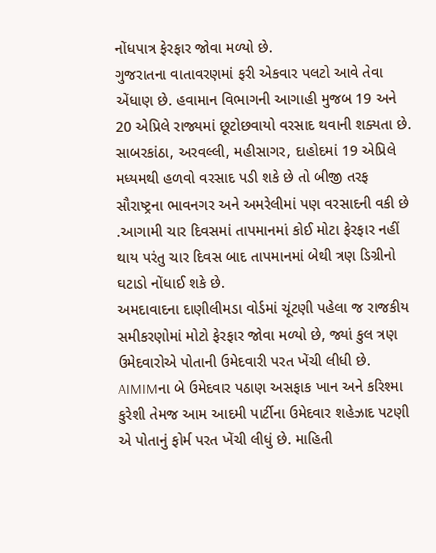નોંધપાત્ર ફેરફાર જોવા મળ્યો છે.
ગુજરાતના વાતાવરણમાં ફરી એકવાર પલટો આવે તેવા એંધાણ છે. હવામાન વિભાગની આગાહી મુજબ 19 અને 20 એપ્રિલે રાજ્યમાં છૂટોછવાયો વરસાદ થવાની શક્યતા છે. સાબરકાંઠા, અરવલ્લી, મહીસાગર, દાહોદમાં 19 એપ્રિલે મધ્યમથી હળવો વરસાદ પડી શકે છે તો બીજી તરફ સૌરાષ્ટ્રના ભાવનગર અને અમરેલીમાં પણ વરસાદની વકી છે .આગામી ચાર દિવસમાં તાપમાનમાં કોઈ મોટા ફેરફાર નહીં થાય પરંતુ ચાર દિવસ બાદ તાપમાનમાં બેથી ત્રણ ડિગ્રીનો ઘટાડો નોંધાઈ શકે છે.
અમદાવાદના દાણીલીમડા વોર્ડમાં ચૂંટણી પહેલા જ રાજકીય સમીકરણોમાં મોટો ફેરફાર જોવા મળ્યો છે, જ્યાં કુલ ત્રણ ઉમેદવારોએ પોતાની ઉમેદવારી પરત ખેંચી લીધી છે. AIMIMના બે ઉમેદવાર પઠાણ અસફાક ખાન અને કરિશ્મા કુરેશી તેમજ આમ આદમી પાર્ટીના ઉમેદવાર શહેઝાદ પટણી એ પોતાનું ફોર્મ પરત ખેંચી લીધું છે. માહિતી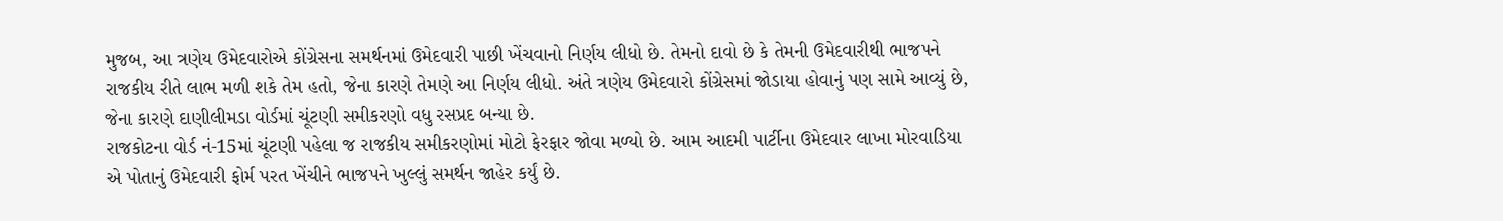મુજબ, આ ત્રણેય ઉમેદવારોએ કોંગ્રેસના સમર્થનમાં ઉમેદવારી પાછી ખેંચવાનો નિર્ણય લીધો છે. તેમનો દાવો છે કે તેમની ઉમેદવારીથી ભાજપને રાજકીય રીતે લાભ મળી શકે તેમ હતો, જેના કારણે તેમણે આ નિર્ણય લીધો. અંતે ત્રણેય ઉમેદવારો કોંગ્રેસમાં જોડાયા હોવાનું પણ સામે આવ્યું છે, જેના કારણે દાણીલીમડા વોર્ડમાં ચૂંટણી સમીકરણો વધુ રસપ્રદ બન્યા છે.
રાજકોટના વોર્ડ નં-15માં ચૂંટણી પહેલા જ રાજકીય સમીકરણોમાં મોટો ફેરફાર જોવા મળ્યો છે. આમ આદમી પાર્ટીના ઉમેદવાર લાખા મોરવાડિયા એ પોતાનું ઉમેદવારી ફોર્મ પરત ખેંચીને ભાજપને ખુલ્લું સમર્થન જાહેર કર્યું છે.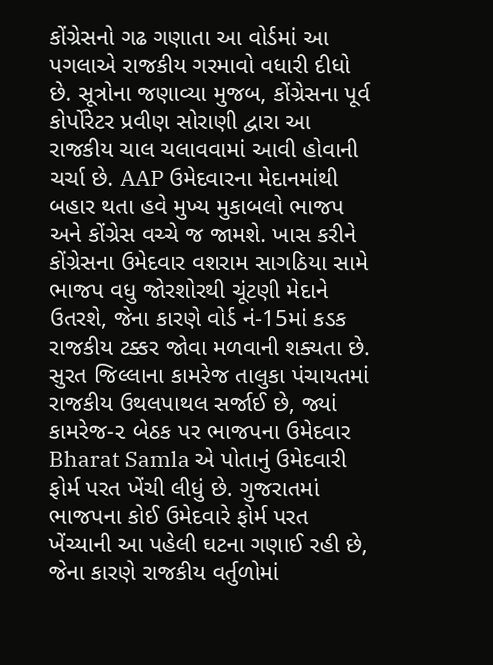કોંગ્રેસનો ગઢ ગણાતા આ વોર્ડમાં આ પગલાએ રાજકીય ગરમાવો વધારી દીધો છે. સૂત્રોના જણાવ્યા મુજબ, કોંગ્રેસના પૂર્વ કોર્પોરેટર પ્રવીણ સોરાણી દ્વારા આ રાજકીય ચાલ ચલાવવામાં આવી હોવાની ચર્ચા છે. AAP ઉમેદવારના મેદાનમાંથી બહાર થતા હવે મુખ્ય મુકાબલો ભાજપ અને કોંગ્રેસ વચ્ચે જ જામશે. ખાસ કરીને કોંગ્રેસના ઉમેદવાર વશરામ સાગઠિયા સામે ભાજપ વધુ જોરશોરથી ચૂંટણી મેદાને ઉતરશે, જેના કારણે વોર્ડ નં-15માં કડક રાજકીય ટક્કર જોવા મળવાની શક્યતા છે.
સુરત જિલ્લાના કામરેજ તાલુકા પંચાયતમાં રાજકીય ઉથલપાથલ સર્જાઈ છે, જ્યાં કામરેજ-૨ બેઠક પર ભાજપના ઉમેદવાર Bharat Samla એ પોતાનું ઉમેદવારી ફોર્મ પરત ખેંચી લીધું છે. ગુજરાતમાં ભાજપના કોઈ ઉમેદવારે ફોર્મ પરત ખેંચ્યાની આ પહેલી ઘટના ગણાઈ રહી છે, જેના કારણે રાજકીય વર્તુળોમાં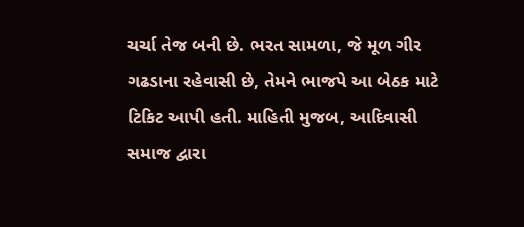ચર્ચા તેજ બની છે. ભરત સામળા, જે મૂળ ગીર ગઢડાના રહેવાસી છે, તેમને ભાજપે આ બેઠક માટે ટિકિટ આપી હતી. માહિતી મુજબ, આદિવાસી સમાજ દ્વારા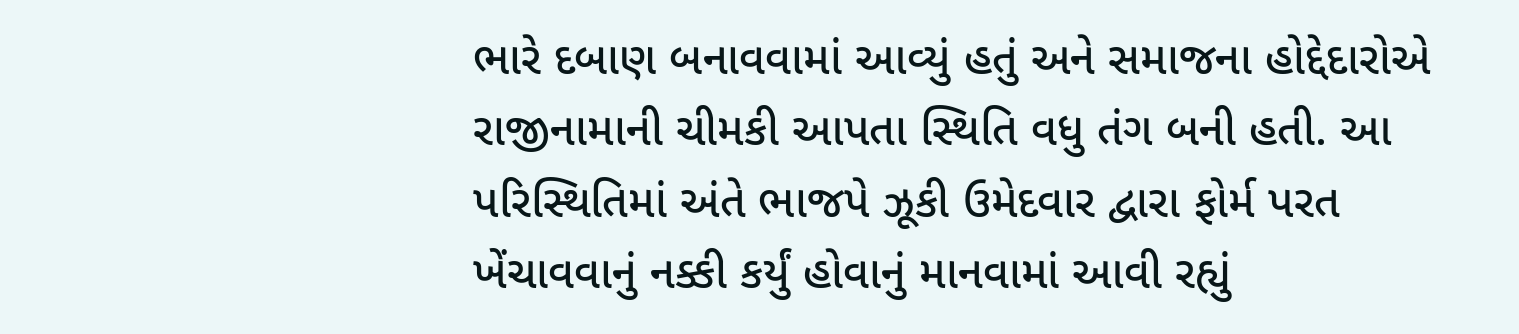ભારે દબાણ બનાવવામાં આવ્યું હતું અને સમાજના હોદ્દેદારોએ રાજીનામાની ચીમકી આપતા સ્થિતિ વધુ તંગ બની હતી. આ પરિસ્થિતિમાં અંતે ભાજપે ઝૂકી ઉમેદવાર દ્વારા ફોર્મ પરત ખેંચાવવાનું નક્કી કર્યું હોવાનું માનવામાં આવી રહ્યું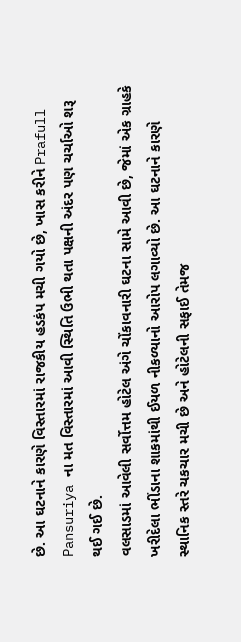છે. આ ઘટનાને કારણે વિસ્તારમાં રાજકીય હડકંપ મચી ગયો છે, ખાસ કરીને Prafull Pansuriya ના મત વિસ્તારમાં આવી સ્થિતિ ઉભી થતા પક્ષની અંદર પણ ચર્ચાઓ શરૂ થઈ ગઈ છે.
વલસાડમાં આવેલી સર્વોત્તમ હોટેલ અંગે ચોંકાવનારી ઘટના સામે આવી છે, જેમાં એક ગ્રાહકે ખરીદેલા ભીંડાના શાકમાંથી ઈયળ નીકળ્યાનો આરોપ લગાવ્યો છે. આ ઘટનાને કારણે સ્થાનિક સ્તરે ચકચાર મચી છે અને હોટેલની સફાઈ તેમજ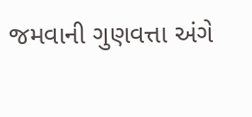જમવાની ગુણવત્તા અંગે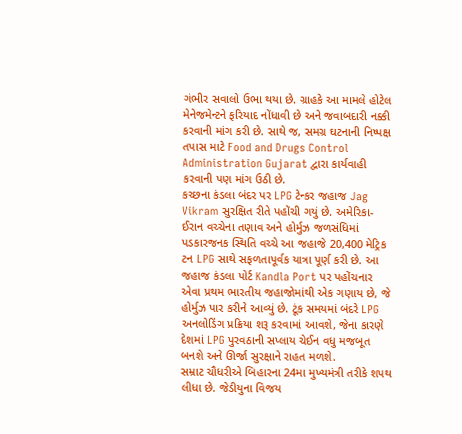ગંભીર સવાલો ઉભા થયા છે. ગ્રાહકે આ મામલે હોટેલ મેનેજમેન્ટને ફરિયાદ નોંધાવી છે અને જવાબદારી નક્કી કરવાની માંગ કરી છે. સાથે જ, સમગ્ર ઘટનાની નિષ્પક્ષ તપાસ માટે Food and Drugs Control Administration Gujarat દ્વારા કાર્યવાહી કરવાની પણ માંગ ઉઠી છે.
કચ્છના કંડલા બંદર પર LPG ટેન્કર જહાજ Jag Vikram સુરક્ષિત રીતે પહોંચી ગયું છે. અમેરિકા-ઈરાન વચ્ચેના તણાવ અને હોર્મુઝ જળસંધિમાં પડકારજનક સ્થિતિ વચ્ચે આ જહાજે 20,400 મેટ્રિક ટન LPG સાથે સફળતાપૂર્વક યાત્રા પૂર્ણ કરી છે. આ જહાજ કંડલા પોર્ટ Kandla Port પર પહોંચનાર એવા પ્રથમ ભારતીય જહાજોમાંથી એક ગણાય છે, જે હોર્મુઝ પાર કરીને આવ્યું છે. ટૂંક સમયમાં બંદરે LPG અનલોડિંગ પ્રક્રિયા શરૂ કરવામાં આવશે, જેના કારણે દેશમાં LPG પુરવઠાની સપ્લાય ચેઈન વધુ મજબૂત બનશે અને ઊર્જા સુરક્ષાને રાહત મળશે.
સમ્રાટ ચૌધરીએ બિહારના 24મા મુખ્યમંત્રી તરીકે શપથ લીધા છે. જેડીયુના વિજય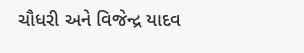ચૌધરી અને વિજેન્દ્ર યાદવ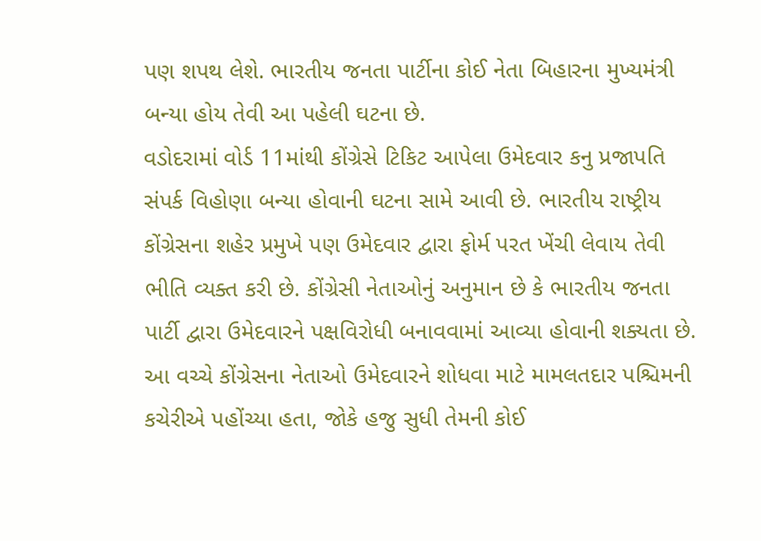પણ શપથ લેશે. ભારતીય જનતા પાર્ટીના કોઈ નેતા બિહારના મુખ્યમંત્રી બન્યા હોય તેવી આ પહેલી ઘટના છે.
વડોદરામાં વોર્ડ 11માંથી કોંગ્રેસે ટિકિટ આપેલા ઉમેદવાર કનુ પ્રજાપતિ સંપર્ક વિહોણા બન્યા હોવાની ઘટના સામે આવી છે. ભારતીય રાષ્ટ્રીય કોંગ્રેસના શહેર પ્રમુખે પણ ઉમેદવાર દ્વારા ફોર્મ પરત ખેંચી લેવાય તેવી ભીતિ વ્યક્ત કરી છે. કોંગ્રેસી નેતાઓનું અનુમાન છે કે ભારતીય જનતા પાર્ટી દ્વારા ઉમેદવારને પક્ષવિરોધી બનાવવામાં આવ્યા હોવાની શક્યતા છે. આ વચ્ચે કોંગ્રેસના નેતાઓ ઉમેદવારને શોધવા માટે મામલતદાર પશ્ચિમની કચેરીએ પહોંચ્યા હતા, જોકે હજુ સુધી તેમની કોઈ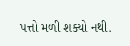પત્તો મળી શક્યો નથી.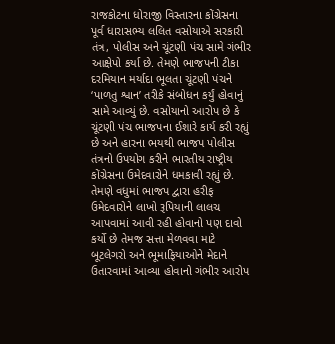રાજકોટના ધોરાજી વિસ્તારના કોંગ્રેસના પૂર્વ ધારાસભ્ય લલિત વસોયાએ સરકારી તંત્ર, પોલીસ અને ચૂંટણી પંચ સામે ગંભીર આક્ષેપો કર્યા છે. તેમણે ભાજપની ટીકા દરમિયાન મર્યાદા ભૂલતા ચૂંટણી પંચને ‘પાળતુ શ્વાન’ તરીકે સંબોધન કર્યું હોવાનું સામે આવ્યું છે. વસોયાનો આરોપ છે કે ચૂંટણી પંચ ભાજપના ઈશારે કાર્ય કરી રહ્યું છે અને હારના ભયથી ભાજપ પોલીસ તંત્રનો ઉપયોગ કરીને ભારતીય રાષ્ટ્રીય કોંગ્રેસના ઉમેદવારોને ધમકાવી રહ્યું છે. તેમણે વધુમાં ભાજપ દ્વારા હરીફ ઉમેદવારોને લાખો રૂપિયાની લાલચ આપવામાં આવી રહી હોવાનો પણ દાવો કર્યો છે તેમજ સત્તા મેળવવા માટે બૂટલેગરો અને ભૂમાફિયાઓને મેદાને ઉતારવામાં આવ્યા હોવાનો ગંભીર આરોપ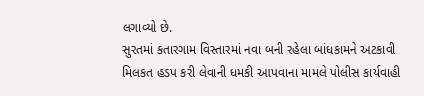લગાવ્યો છે.
સુરતમાં કતારગામ વિસ્તારમાં નવા બની રહેલા બાંધકામને અટકાવી મિલકત હડપ કરી લેવાની ધમકી આપવાના મામલે પોલીસ કાર્યવાહી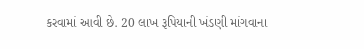કરવામાં આવી છે. 20 લાખ રૂપિયાની ખંડણી માંગવાના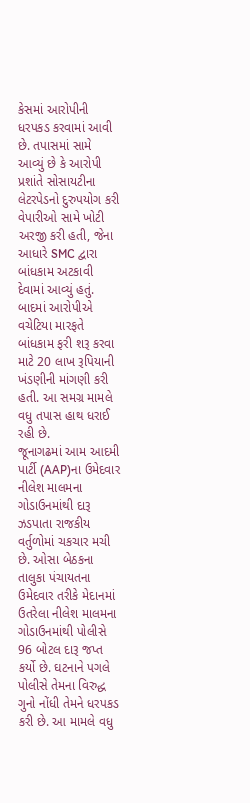કેસમાં આરોપીની ધરપકડ કરવામાં આવી છે. તપાસમાં સામે આવ્યું છે કે આરોપી પ્રશાંતે સોસાયટીના લેટરપેડનો દુરુપયોગ કરી વેપારીઓ સામે ખોટી અરજી કરી હતી, જેના આધારે SMC દ્વારા બાંધકામ અટકાવી દેવામાં આવ્યું હતું. બાદમાં આરોપીએ વચેટિયા મારફતે બાંધકામ ફરી શરૂ કરવા માટે 20 લાખ રૂપિયાની ખંડણીની માંગણી કરી હતી. આ સમગ્ર મામલે વધુ તપાસ હાથ ધરાઈ રહી છે.
જૂનાગઢમાં આમ આદમી પાર્ટી (AAP)ના ઉમેદવાર નીલેશ માલમના ગોડાઉનમાંથી દારૂ ઝડપાતા રાજકીય વર્તુળોમાં ચકચાર મચી છે. ઓસા બેઠકના તાલુકા પંચાયતના ઉમેદવાર તરીકે મેદાનમાં ઉતરેલા નીલેશ માલમના ગોડાઉનમાંથી પોલીસે 96 બોટલ દારૂ જપ્ત કર્યો છે. ઘટનાને પગલે પોલીસે તેમના વિરુદ્ધ ગુનો નોંધી તેમને ધરપકડ કરી છે. આ મામલે વધુ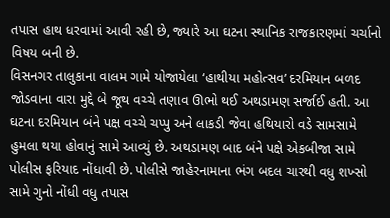તપાસ હાથ ધરવામાં આવી રહી છે, જ્યારે આ ઘટના સ્થાનિક રાજકારણમાં ચર્ચાનો વિષય બની છે.
વિસનગર તાલુકાના વાલમ ગામે યોજાયેલા ‘હાથીયા મહોત્સવ’ દરમિયાન બળદ જોડવાના વારા મુદ્દે બે જૂથ વચ્ચે તણાવ ઊભો થઈ અથડામણ સર્જાઈ હતી. આ ઘટના દરમિયાન બંને પક્ષ વચ્ચે ચપ્પુ અને લાકડી જેવા હથિયારો વડે સામસામે હુમલા થયા હોવાનું સામે આવ્યું છે. અથડામણ બાદ બંને પક્ષે એકબીજા સામે પોલીસ ફરિયાદ નોંધાવી છે. પોલીસે જાહેરનામાના ભંગ બદલ ચારથી વધુ શખ્સો સામે ગુનો નોંધી વધુ તપાસ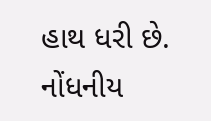હાથ ધરી છે. નોંધનીય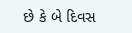છે કે બે દિવસ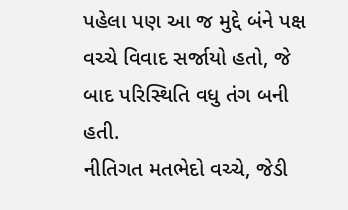પહેલા પણ આ જ મુદ્દે બંને પક્ષ વચ્ચે વિવાદ સર્જાયો હતો, જે બાદ પરિસ્થિતિ વધુ તંગ બની હતી.
નીતિગત મતભેદો વચ્ચે, જેડી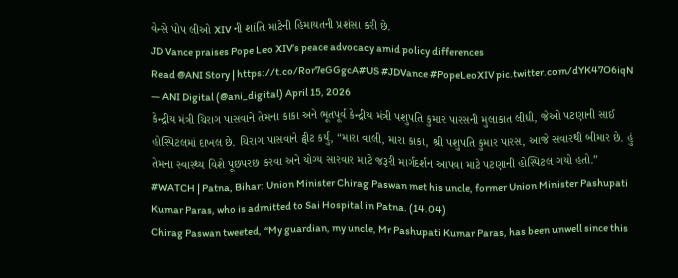વેન્સે પોપ લીઓ XIV ની શાંતિ માટેની હિમાયતની પ્રશંસા કરી છે.
JD Vance praises Pope Leo XIV’s peace advocacy amid policy differences
Read @ANI Story | https://t.co/Ror7eGGgcA#US #JDVance #PopeLeoXIV pic.twitter.com/dYK47O6iqN
— ANI Digital (@ani_digital) April 15, 2026
કેન્દ્રીય મંત્રી ચિરાગ પાસવાને તેમના કાકા અને ભૂતપૂર્વ કેન્દ્રીય મંત્રી પશુપતિ કુમાર પારસની મુલાકાત લીધી, જેઓ પટણાની સાઈ હોસ્પિટલમાં દાખલ છે. ચિરાગ પાસવાને ટ્વીટ કર્યું, “મારા વાલી, મારા કાકા, શ્રી પશુપતિ કુમાર પારસ, આજે સવારથી બીમાર છે. હું તેમના સ્વાસ્થ્ય વિશે પૂછપરછ કરવા અને યોગ્ય સારવાર માટે જરૂરી માર્ગદર્શન આપવા માટે પટણાની હોસ્પિટલ ગયો હતો.”
#WATCH | Patna, Bihar: Union Minister Chirag Paswan met his uncle, former Union Minister Pashupati Kumar Paras, who is admitted to Sai Hospital in Patna. (14.04)
Chirag Paswan tweeted, “My guardian, my uncle, Mr Pashupati Kumar Paras, has been unwell since this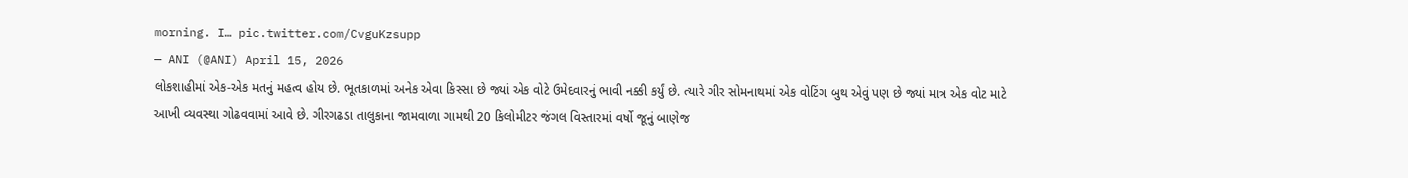morning. I… pic.twitter.com/CvguKzsupp
— ANI (@ANI) April 15, 2026
લોકશાહીમાં એક-એક મતનું મહત્વ હોય છે. ભૂતકાળમાં અનેક એવા કિસ્સા છે જ્યાં એક વોટે ઉમેદવારનું ભાવી નક્કી કર્યું છે. ત્યારે ગીર સોમનાથમાં એક વોટિંગ બુથ એવું પણ છે જ્યાં માત્ર એક વોટ માટે આખી વ્યવસ્થા ગોઢવવામાં આવે છે. ગીરગઢડા તાલુકાના જામવાળા ગામથી 20 કિલોમીટર જંગલ વિસ્તારમાં વર્ષો જૂનું બાણેજ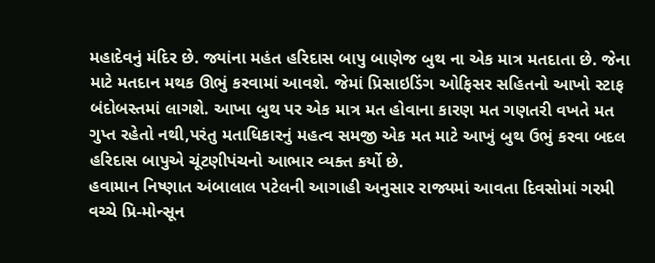મહાદેવનું મંદિર છે. જ્યાંના મહંત હરિદાસ બાપુ બાણેજ બુથ ના એક માત્ર મતદાતા છે. જેના માટે મતદાન મથક ઊભું કરવામાં આવશે. જેમાં પ્રિસાઇડિંગ ઓફિસર સહિતનો આખો સ્ટાફ બંદોબસ્તમાં લાગશે. આખા બુથ પર એક માત્ર મત હોવાના કારણ મત ગણતરી વખતે મત ગુપ્ત રહેતો નથી,પરંતુ મતાધિકારનું મહત્વ સમજી એક મત માટે આખું બુથ ઉભું કરવા બદલ હરિદાસ બાપુએ ચૂંટણીપંચનો આભાર વ્યક્ત કર્યો છે.
હવામાન નિષ્ણાત અંબાલાલ પટેલની આગાહી અનુસાર રાજ્યમાં આવતા દિવસોમાં ગરમી વચ્ચે પ્રિ-મોન્સૂન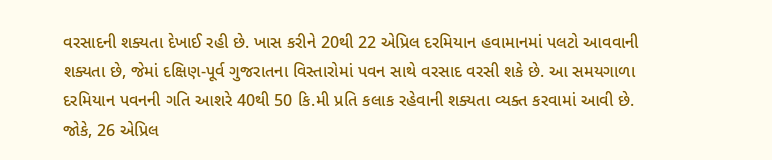વરસાદની શક્યતા દેખાઈ રહી છે. ખાસ કરીને 20થી 22 એપ્રિલ દરમિયાન હવામાનમાં પલટો આવવાની શક્યતા છે, જેમાં દક્ષિણ-પૂર્વ ગુજરાતના વિસ્તારોમાં પવન સાથે વરસાદ વરસી શકે છે. આ સમયગાળા દરમિયાન પવનની ગતિ આશરે 40થી 50 કિ.મી પ્રતિ કલાક રહેવાની શક્યતા વ્યક્ત કરવામાં આવી છે. જોકે, 26 એપ્રિલ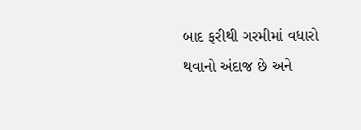બાદ ફરીથી ગરમીમાં વધારો થવાનો અંદાજ છે અને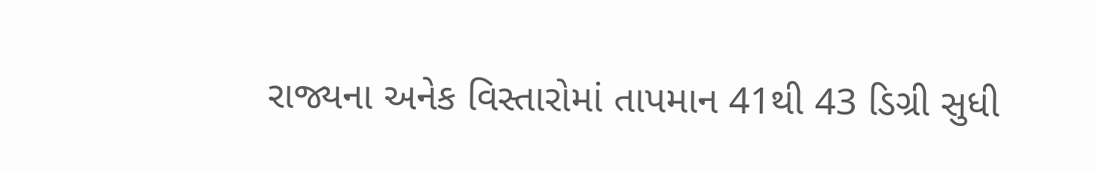રાજ્યના અનેક વિસ્તારોમાં તાપમાન 41થી 43 ડિગ્રી સુધી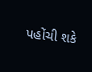પહોંચી શકે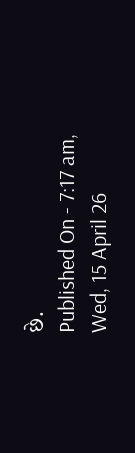છે.
Published On - 7:17 am, Wed, 15 April 26